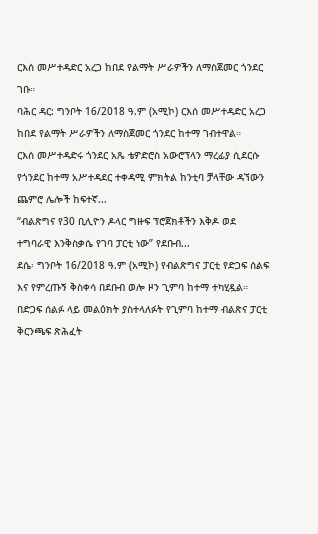ርእሰ መሥተዳድር አረጋ ከበደ የልማት ሥራዎችን ለማስጀመር ጎንደር ገቡ።
ባሕር ዳር: ግንቦት 16/2018 ዓ.ም (አሚኮ) ርእሰ መሥተዳድር አረጋ ከበደ የልማት ሥራዎችን ለማስጀመር ጎንደር ከተማ ገብተዋል።
ርእሰ መሥተዳድሩ ጎንደር አጼ ቴዎድሮስ አውሮፕላን ማረፊያ ሲደርሱ የጎንደር ከተማ አሥተዳደር ተቀዳሚ ምክትል ከንቲባ ቻላቸው ዳኘውን ጨምሮ ሌሎች ከፍተኛ...
“ብልጽግና የ30 ቢሊዮን ዶላር ግዙፍ ፕሮጀክቶችን እቅዶ ወደ ተግባራዊ እንቅስቃሴ የገባ ፓርቲ ነው” የደቡብ...
ደሴ፡ ግንቦት 16/2018 ዓ.ም (አሚኮ) የብልጽግና ፓርቲ የድጋፍ ሰልፍ እና የምረጡኝ ቅስቀሳ በደቡብ ወሎ ዞን ጊምባ ከተማ ተካሂዷል። በድጋፍ ሰልፉ ላይ መልዕክት ያስተላለፉት የጊምባ ከተማ ብልጽና ፓርቲ ቅርንጫፍ ጽሕፈት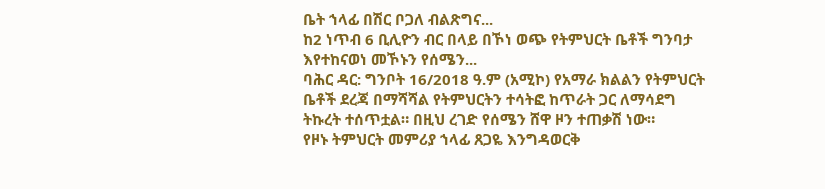ቤት ኀላፊ በሽር ቦጋለ ብልጽግና...
ከ2 ነጥብ 6 ቢሊዮን ብር በላይ በኾነ ወጭ የትምህርት ቤቶች ግንባታ እየተከናወነ መኾኑን የሰሜን...
ባሕር ዳር: ግንቦት 16/2018 ዓ.ም (አሚኮ) የአማራ ክልልን የትምህርት ቤቶች ደረጃ በማሻሻል የትምህርትን ተሳትፎ ከጥራት ጋር ለማሳደግ ትኩረት ተሰጥቷል። በዚህ ረገድ የሰሜን ሸዋ ዞን ተጠቃሽ ነው።
የዞኑ ትምህርት መምሪያ ኀላፊ ጸጋዬ እንግዳወርቅ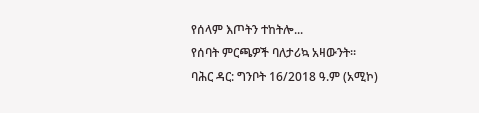የሰላም እጦትን ተከትሎ...
የሰባት ምርጫዎች ባለታሪኳ አዛውንት።
ባሕር ዳር: ግንቦት 16/2018 ዓ.ም (አሚኮ)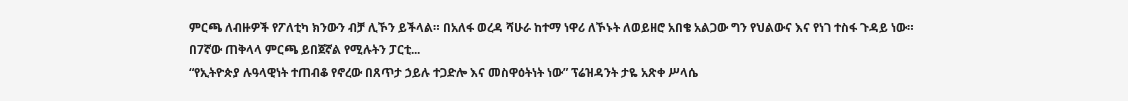ምርጫ ለብዙዎች የፖለቲካ ክንውን ብቻ ሊኾን ይችላል። በአለፋ ወረዳ ሻሁራ ከተማ ነዋሪ ለኾኑት ለወይዘሮ አበቄ አልጋው ግን የህልውና እና የነገ ተስፋ ጉዳይ ነው።
በ7ኛው ጠቅላላ ምርጫ ይበጀኛል የሚሉትን ፓርቲ...
“የኢትዮጵያ ሉዓላዊነት ተጠብቆ የኖረው በጸጥታ ኃይሉ ተጋድሎ እና መስዋዕትነት ነው” ፕሬዝዳንት ታዬ አጽቀ ሥላሴ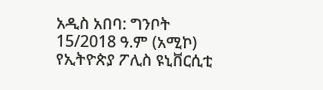አዲስ አበባ: ግንቦት 15/2018 ዓ.ም (አሚኮ) የኢትዮጵያ ፖሊስ ዩኒቨርሲቲ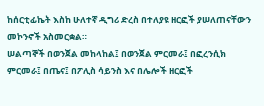ከሰርቲፊኬት እስከ ሁለተኛ ዲግሪ ድረስ በተለያዩ ዘርፎች ያሠለጠናቸውን መኮንኖች አስመርቋል።
ሠልጣኞች በወንጀል መከላከል፤ በወንጀል ምርመራ፤ በፎረንሲክ ምርመራ፤ በጤና፤ በፖሊስ ሳይንስ እና በሌሎች ዘርፎች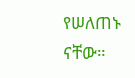የሠለጠኑ ናቸው።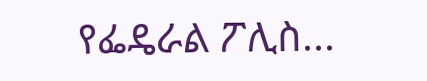የፌዴራል ፖሊስ...